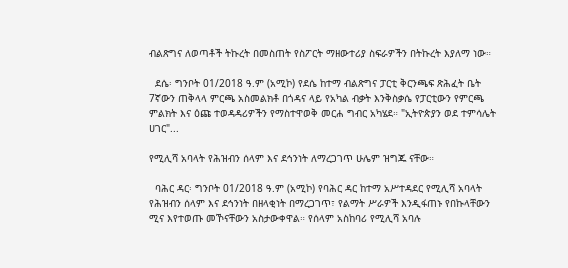ብልጽግና ለወጣቶች ትኩረት በመስጠት የስፖርት ማዘውተሪያ ስፍራዎችን በትኩረት እያለማ ነው።

  ደሴ፡ ግንቦት 01/2018 ዓ.ም (አሚኮ) የደሴ ከተማ ብልጽግና ፓርቲ ቅርንጫፍ ጽሕፈት ቤት 7ኛውን ጠቅላላ ምርጫ አስመልክቶ በጎዳና ላይ የአካል ብቃት እንቅስቃሴ የፓርቲውን የምርጫ ምልክት እና ዕጩ ተወዳዳሪዎችን የማስተዋወቅ መርሐ ግብር አካሄደ። "ኢትዮጵያን ወደ ተምሳሌት ሀገር"...

የሚሊሻ አባላት የሕዝብን ሰላም እና ደኅንነት ለማረጋገጥ ሁሌም ዝግጁ ናቸው።

  ባሕር ዳር፡ ግንቦት 01/2018 ዓ.ም (አሚኮ) የባሕር ዳር ከተማ አሥተዳደር የሚሊሻ አባላት የሕዝብን ሰላም እና ደኅንነት በዘላቂነት በማረጋገጥ፣ የልማት ሥራዎች እንዲፋጠኑ የበኩላቸውን ሚና እየተወጡ መኾናቸውን አስታውቀዋል። የሰላም አስከባሪ የሚሊሻ አባሉ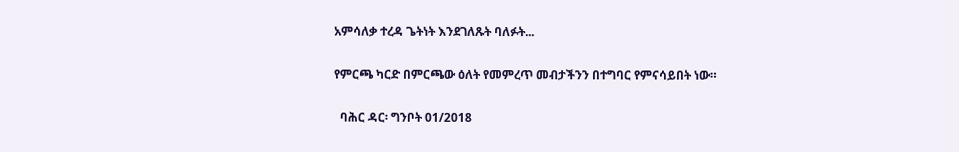አምሳለቃ ተረዳ ጌትነት እንደገለጹት ባለፉት...

የምርጫ ካርድ በምርጫው ዕለት የመምረጥ መብታችንን በተግባር የምናሳይበት ነው።

  ባሕር ዳር፡ ግንቦት 01/2018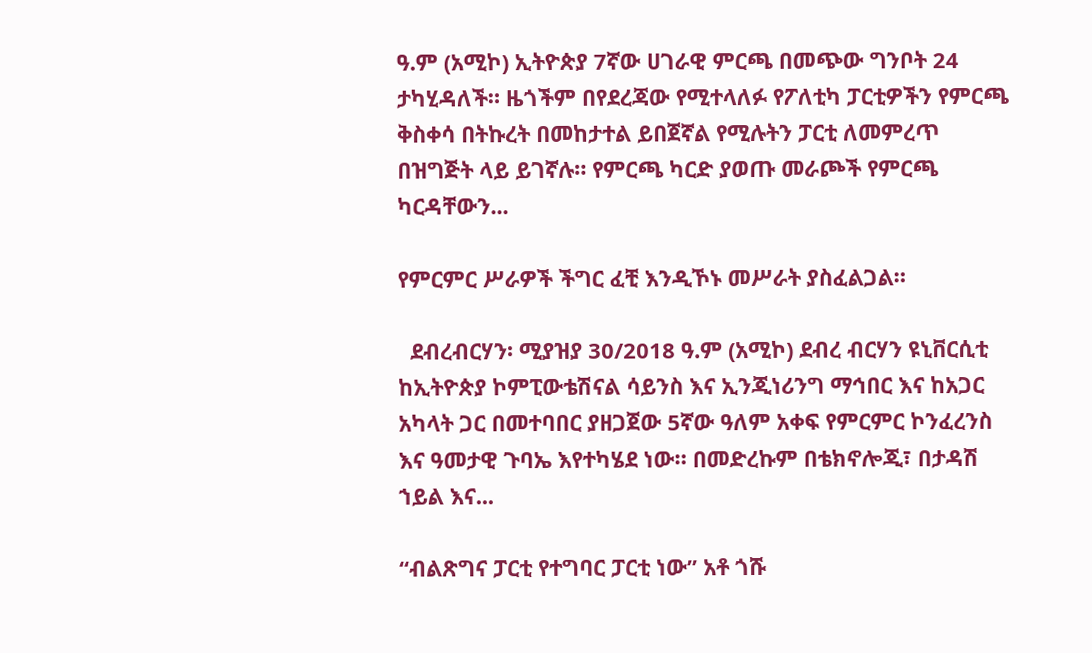ዓ.ም (አሚኮ) ኢትዮጵያ 7ኛው ሀገራዊ ምርጫ በመጭው ግንቦት 24 ታካሂዳለች። ዜጎችም በየደረጃው የሚተላለፉ የፖለቲካ ፓርቲዎችን የምርጫ ቅስቀሳ በትኩረት በመከታተል ይበጀኛል የሚሉትን ፓርቲ ለመምረጥ በዝግጅት ላይ ይገኛሉ። የምርጫ ካርድ ያወጡ መራጮች የምርጫ ካርዳቸውን...

የምርምር ሥራዎች ችግር ፈቺ እንዲኾኑ መሥራት ያስፈልጋል።

  ደብረብርሃን፡ ሚያዝያ 30/2018 ዓ.ም (አሚኮ) ደብረ ብርሃን ዩኒቨርሲቲ ከኢትዮጵያ ኮምፒውቴሽናል ሳይንስ እና ኢንጂነሪንግ ማኅበር እና ከአጋር አካላት ጋር በመተባበር ያዘጋጀው 5ኛው ዓለም አቀፍ የምርምር ኮንፈረንስ እና ዓመታዊ ጉባኤ እየተካሄደ ነው። በመድረኩም በቴክኖሎጂ፣ በታዳሽ ኀይል እና...

“ብልጽግና ፓርቲ የተግባር ፓርቲ ነው” አቶ ጎሹ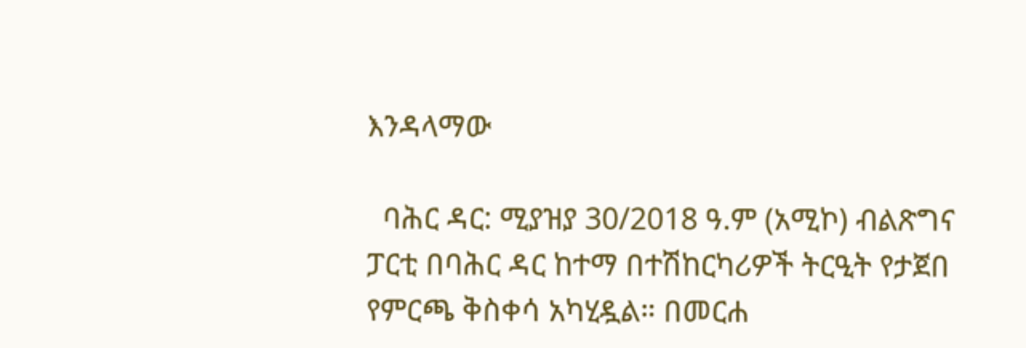እንዳላማው

  ባሕር ዳር: ሚያዝያ 30/2018 ዓ.ም (አሚኮ) ብልጽግና ፓርቲ በባሕር ዳር ከተማ በተሽከርካሪዎች ትርዒት የታጀበ የምርጫ ቅስቀሳ አካሂዷል። በመርሐ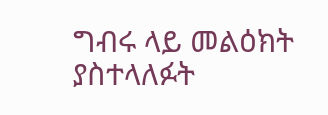ግብሩ ላይ መልዕክት ያስተላለፉት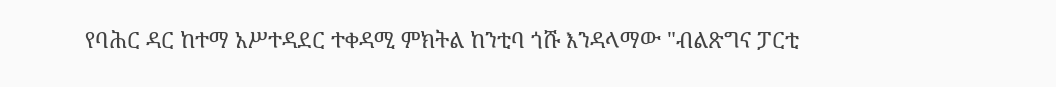የባሕር ዳር ከተማ አሥተዳደር ተቀዳሚ ምክትል ከንቲባ ጎሹ እንዳላማው "ብልጽግና ፓርቲ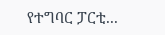የተግባር ፓርቲ...